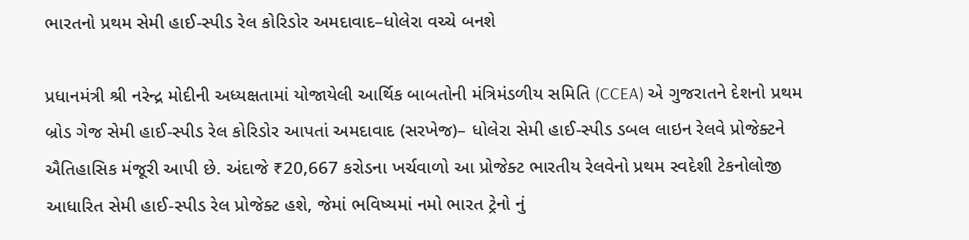ભારતનો પ્રથમ સેમી હાઈ-સ્પીડ રેલ કોરિડોર અમદાવાદ–ધોલેરા વચ્ચે બનશે

પ્રધાનમંત્રી શ્રી નરેન્દ્ર મોદીની અધ્યક્ષતામાં યોજાયેલી આર્થિક બાબતોની મંત્રિમંડળીય સમિતિ (CCEA) એ ગુજરાતને દેશનો પ્રથમ બ્રોડ ગેજ સેમી હાઈ-સ્પીડ રેલ કોરિડોર આપતાં અમદાવાદ (સરખેજ)– ધોલેરા સેમી હાઈ-સ્પીડ ડબલ લાઇન રેલવે પ્રોજેક્ટને ઐતિહાસિક મંજૂરી આપી છે. અંદાજે ₹20,667 કરોડના ખર્ચવાળો આ પ્રોજેક્ટ ભારતીય રેલવેનો પ્રથમ સ્વદેશી ટેકનોલોજી આધારિત સેમી હાઈ-સ્પીડ રેલ પ્રોજેક્ટ હશે, જેમાં ભવિષ્યમાં નમો ભારત ટ્રેનો નું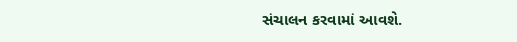સંચાલન કરવામાં આવશે.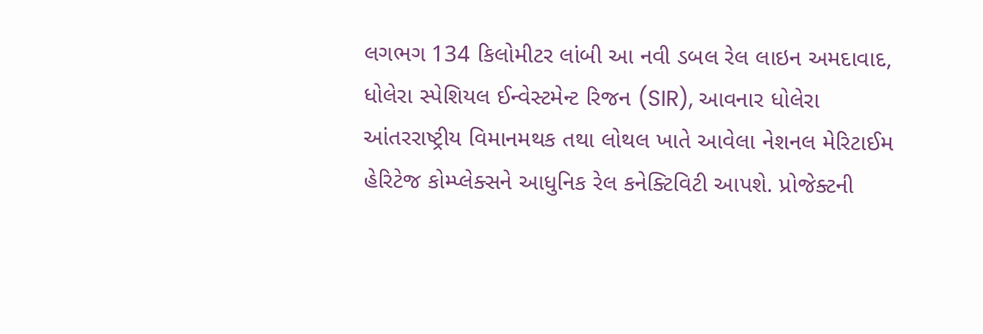લગભગ 134 કિલોમીટર લાંબી આ નવી ડબલ રેલ લાઇન અમદાવાદ, ધોલેરા સ્પેશિયલ ઈન્વેસ્ટમેન્ટ રિજન (SIR), આવનાર ધોલેરા આંતરરાષ્ટ્રીય વિમાનમથક તથા લોથલ ખાતે આવેલા નેશનલ મેરિટાઈમ હેરિટેજ કોમ્પ્લેક્સને આધુનિક રેલ કનેક્ટિવિટી આપશે. પ્રોજેક્ટની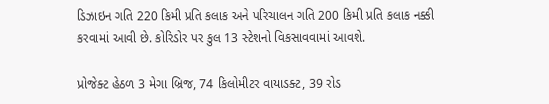ડિઝાઇન ગતિ 220 કિમી પ્રતિ કલાક અને પરિચાલન ગતિ 200 કિમી પ્રતિ કલાક નક્કી કરવામાં આવી છે. કોરિડોર પર કુલ 13 સ્ટેશનો વિકસાવવામાં આવશે.

પ્રોજેક્ટ હેઠળ 3 મેગા બ્રિજ, 74 કિલોમીટર વાયાડક્ટ, 39 રોડ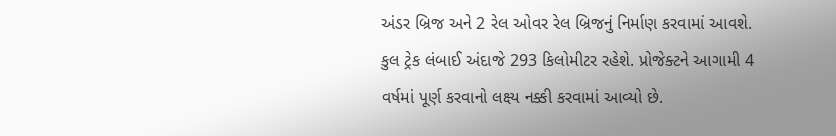અંડર બ્રિજ અને 2 રેલ ઓવર રેલ બ્રિજનું નિર્માણ કરવામાં આવશે. કુલ ટ્રેક લંબાઈ અંદાજે 293 કિલોમીટર રહેશે. પ્રોજેક્ટને આગામી 4 વર્ષમાં પૂર્ણ કરવાનો લક્ષ્ય નક્કી કરવામાં આવ્યો છે.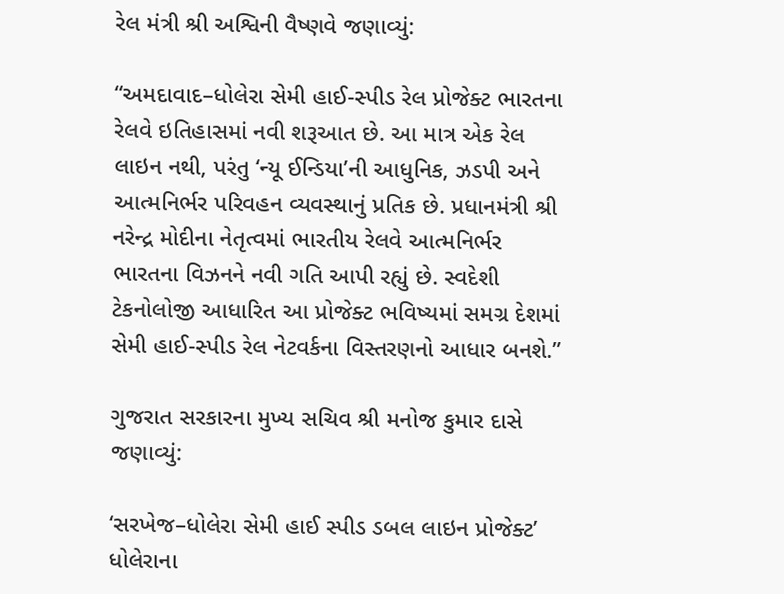રેલ મંત્રી શ્રી અશ્વિની વૈષ્ણવે જણાવ્યું:

“અમદાવાદ–ધોલેરા સેમી હાઈ-સ્પીડ રેલ પ્રોજેક્ટ ભારતના રેલવે ઇતિહાસમાં નવી શરૂઆત છે. આ માત્ર એક રેલ લાઇન નથી, પરંતુ ‘ન્યૂ ઈન્ડિયા’ની આધુનિક, ઝડપી અને આત્મનિર્ભર પરિવહન વ્યવસ્થાનું પ્રતિક છે. પ્રધાનમંત્રી શ્રી નરેન્દ્ર મોદીના નેતૃત્વમાં ભારતીય રેલવે આત્મનિર્ભર ભારતના વિઝનને નવી ગતિ આપી રહ્યું છે. સ્વદેશી ટેકનોલોજી આધારિત આ પ્રોજેક્ટ ભવિષ્યમાં સમગ્ર દેશમાં સેમી હાઈ-સ્પીડ રેલ નેટવર્કના વિસ્તરણનો આધાર બનશે.”

ગુજરાત સરકારના મુખ્ય સચિવ શ્રી મનોજ કુમાર દાસે જણાવ્યું:

‘સરખેજ–ધોલેરા સેમી હાઈ સ્પીડ ડબલ લાઇન પ્રોજેક્ટ’ ધોલેરાના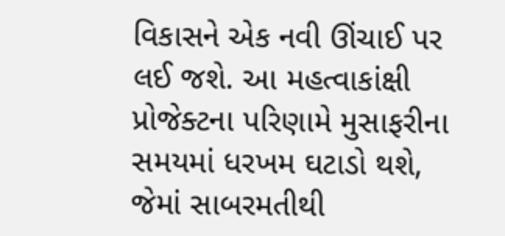વિકાસને એક નવી ઊંચાઈ પર લઈ જશે. આ મહત્વાકાંક્ષી પ્રોજેક્ટના પરિણામે મુસાફરીના સમયમાં ધરખમ ઘટાડો થશે, જેમાં સાબરમતીથી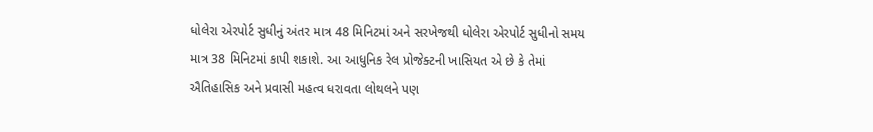ધોલેરા એરપોર્ટ સુધીનું અંતર માત્ર 48 મિનિટમાં અને સરખેજથી ધોલેરા એરપોર્ટ સુધીનો સમય માત્ર 38 મિનિટમાં કાપી શકાશે. આ આધુનિક રેલ પ્રોજેક્ટની ખાસિયત એ છે કે તેમાં ઐતિહાસિક અને પ્રવાસી મહત્વ ધરાવતા લોથલને પણ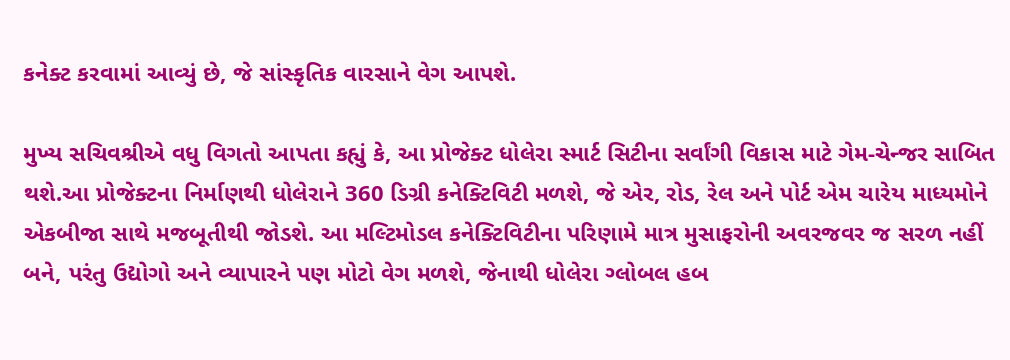કનેક્ટ કરવામાં આવ્યું છે, જે સાંસ્કૃતિક વારસાને વેગ આપશે.

મુખ્ય સચિવશ્રીએ વધુ વિગતો આપતા કહ્યું કે, આ પ્રોજેક્ટ ધોલેરા સ્માર્ટ સિટીના સર્વાંગી વિકાસ માટે ગેમ-ચેન્જર સાબિત થશે.આ પ્રોજેક્ટના નિર્માણથી ધોલેરાને 360 ડિગ્રી કનેક્ટિવિટી મળશે, જે એર, રોડ, રેલ અને પોર્ટ એમ ચારેય માધ્યમોને એકબીજા સાથે મજબૂતીથી જોડશે. આ મલ્ટિમોડલ કનેક્ટિવિટીના પરિણામે માત્ર મુસાફરોની અવરજવર જ સરળ નહીં બને, પરંતુ ઉદ્યોગો અને વ્યાપારને પણ મોટો વેગ મળશે, જેનાથી ધોલેરા ગ્લોબલ હબ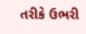તરીકે ઉભરી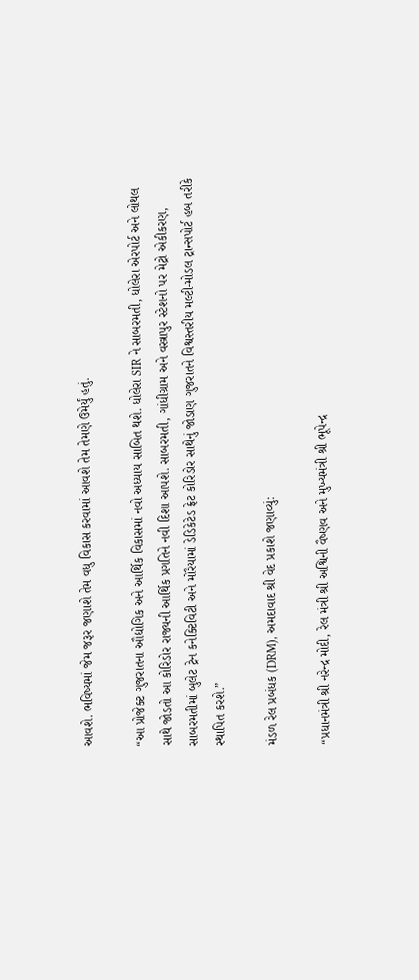આવશે. ભવિષ્યમાં જેમ જરૂર જણાશે તેમ વધુ વિકાસ કરવામાં આવશે તેમ તેમણે ઉમેર્યું હતું.

“આ પ્રોજેક્ટ ગુજરાતના ઔદ્યોગિક અને આર્થિક વિકાસમાં નવો અધ્યાય સાબિત થશે. ધોલેરા SIR ને સાબરમતી, ધોલેરા એરપોર્ટ અને લોથલ સાથે જોડતો આ કોરિડોર રાજ્યની આર્થિક પ્રગતિને નવી દિશા આપશે. સાબરમતી, ગાંધીગ્રામ અને વસ્ત્રાપુર સ્ટેશનો પર મેટ્રો એકીકરણ, સાબરમતીમાં બુલેટ ટ્રેન કનેક્ટિવિટી અને મોરૈયામાં ડેડિકેટેડ ફ્રેટ કોરિડોર સાથેનું જોડાણ ગુજરાતને વિશ્વસ્તરીય મલ્ટી-મોડલ ટ્રાન્સપોર્ટ હબ તરીકે સ્થાપિત કરશે.”

મંડળ રેલ પ્રબંધક (DRM), અમદાવાદ શ્રી વેદ પ્રકાશે જણાવ્યું:

“પ્રધાનમંત્રી શ્રી નરેન્દ્ર મોદી, રેલ મંત્રી શ્રી અશ્વિની વૈષ્ણવ અને મુખ્યમંત્રી શ્રી ભૂપેન્દ્ર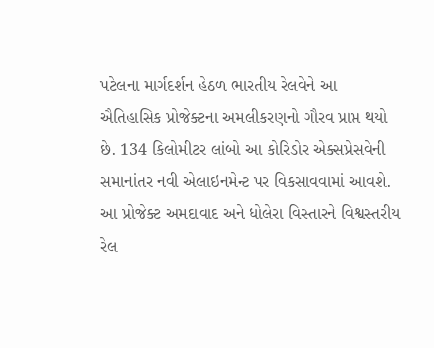પટેલના માર્ગદર્શન હેઠળ ભારતીય રેલવેને આ ઐતિહાસિક પ્રોજેક્ટના અમલીકરણનો ગૌરવ પ્રાપ્ત થયો છે. 134 કિલોમીટર લાંબો આ કોરિડોર એક્સપ્રેસવેની સમાનાંતર નવી એલાઇનમેન્ટ પર વિકસાવવામાં આવશે. આ પ્રોજેક્ટ અમદાવાદ અને ધોલેરા વિસ્તારને વિશ્વસ્તરીય રેલ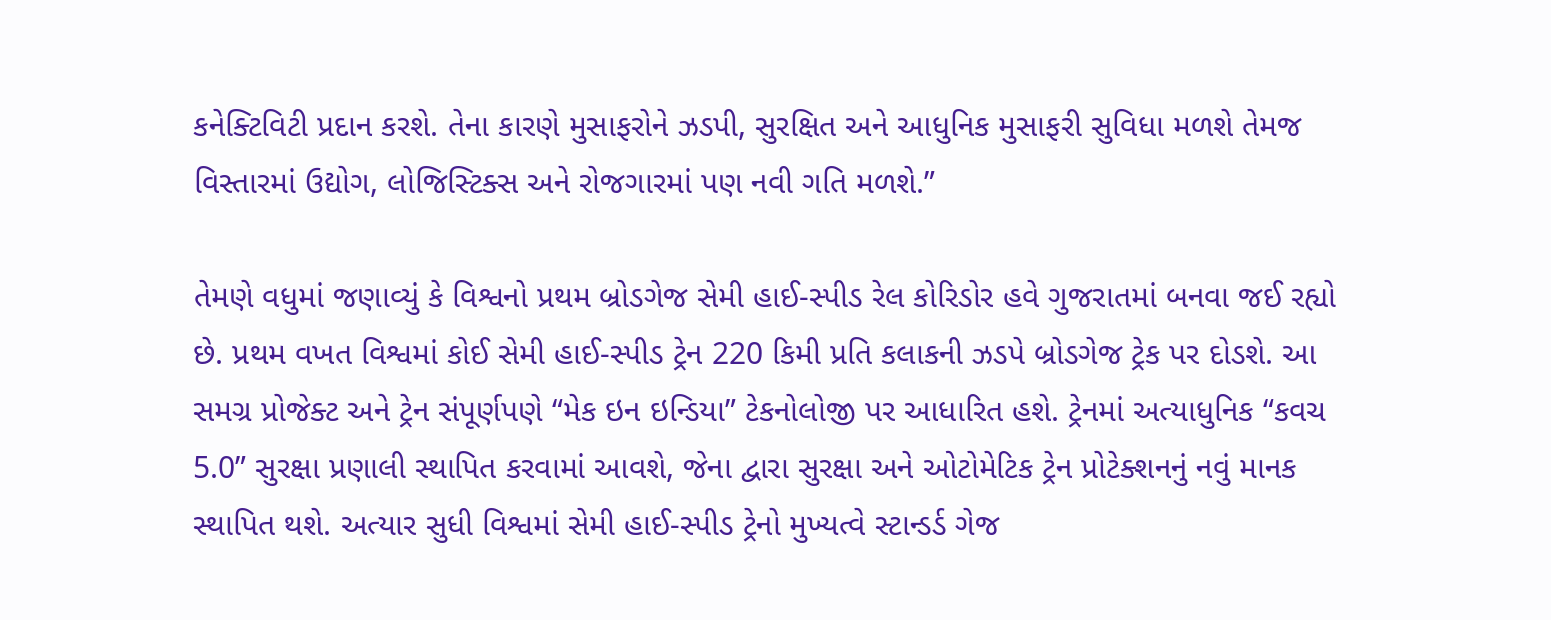કનેક્ટિવિટી પ્રદાન કરશે. તેના કારણે મુસાફરોને ઝડપી, સુરક્ષિત અને આધુનિક મુસાફરી સુવિધા મળશે તેમજ વિસ્તારમાં ઉદ્યોગ, લોજિસ્ટિક્સ અને રોજગારમાં પણ નવી ગતિ મળશે.”

તેમણે વધુમાં જણાવ્યું કે વિશ્વનો પ્રથમ બ્રોડગેજ સેમી હાઈ-સ્પીડ રેલ કોરિડોર હવે ગુજરાતમાં બનવા જઈ રહ્યો છે. પ્રથમ વખત વિશ્વમાં કોઈ સેમી હાઈ-સ્પીડ ટ્રેન 220 કિમી પ્રતિ કલાકની ઝડપે બ્રોડગેજ ટ્રેક પર દોડશે. આ સમગ્ર પ્રોજેક્ટ અને ટ્રેન સંપૂર્ણપણે “મેક ઇન ઇન્ડિયા” ટેકનોલોજી પર આધારિત હશે. ટ્રેનમાં અત્યાધુનિક “કવચ 5.0” સુરક્ષા પ્રણાલી સ્થાપિત કરવામાં આવશે, જેના દ્વારા સુરક્ષા અને ઓટોમેટિક ટ્રેન પ્રોટેક્શનનું નવું માનક સ્થાપિત થશે. અત્યાર સુધી વિશ્વમાં સેમી હાઈ-સ્પીડ ટ્રેનો મુખ્યત્વે સ્ટાન્ડર્ડ ગેજ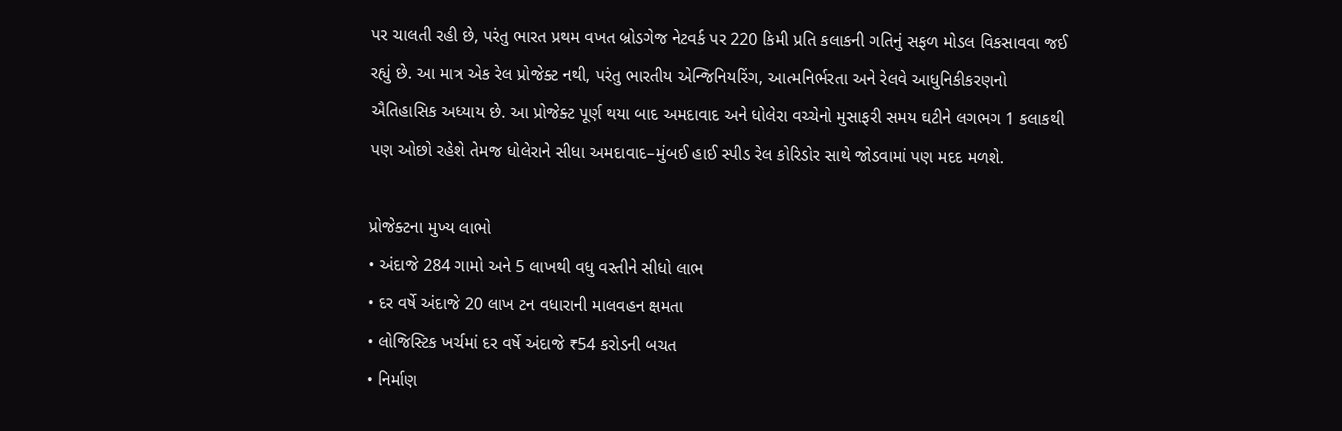પર ચાલતી રહી છે, પરંતુ ભારત પ્રથમ વખત બ્રોડગેજ નેટવર્ક પર 220 કિમી પ્રતિ કલાકની ગતિનું સફળ મોડલ વિકસાવવા જઈ રહ્યું છે. આ માત્ર એક રેલ પ્રોજેક્ટ નથી, પરંતુ ભારતીય એન્જિનિયરિંગ, આત્મનિર્ભરતા અને રેલવે આધુનિકીકરણનો ઐતિહાસિક અધ્યાય છે. આ પ્રોજેક્ટ પૂર્ણ થયા બાદ અમદાવાદ અને ધોલેરા વચ્ચેનો મુસાફરી સમય ઘટીને લગભગ 1 કલાકથી પણ ઓછો રહેશે તેમજ ધોલેરાને સીધા અમદાવાદ–મુંબઈ હાઈ સ્પીડ રેલ કોરિડોર સાથે જોડવામાં પણ મદદ મળશે.

પ્રોજેક્ટના મુખ્ય લાભો
• અંદાજે 284 ગામો અને 5 લાખથી વધુ વસ્તીને સીધો લાભ
• દર વર્ષે અંદાજે 20 લાખ ટન વધારાની માલવહન ક્ષમતા
• લોજિસ્ટિક ખર્ચમાં દર વર્ષે અંદાજે ₹54 કરોડની બચત
• નિર્માણ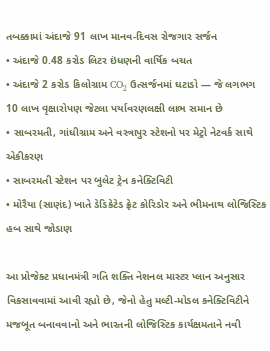તબક્કામાં અંદાજે 91 લાખ માનવ-દિવસ રોજગાર સર્જન
• અંદાજે 0.48 કરોડ લિટર ઇંધણની વાર્ષિક બચત
• અંદાજે 2 કરોડ કિલોગ્રામ CO₂ ઉત્સર્જનમાં ઘટાડો — જે લગભગ 10 લાખ વૃક્ષારોપણ જેટલા પર્યાવરણલક્ષી લાભ સમાન છે
• સાબરમતી, ગાંધીગ્રામ અને વસ્ત્રાપુર સ્ટેશનો પર મેટ્રો નેટવર્ક સાથે એકીકરણ
• સાબરમતી સ્ટેશન પર બુલેટ ટ્રેન કનેક્ટિવિટી
• મોરૈયા (સાણંદ) ખાતે ડેડિકેટેડ ફ્રેટ કોરિડોર અને ભીમનાથ લોજિસ્ટિક હબ સાથે જોડાણ

આ પ્રોજેક્ટ પ્રધાનમંત્રી ગતિ શક્તિ નેશનલ માસ્ટર પ્લાન અનુસાર વિકસાવવામાં આવી રહ્યો છે, જેનો હેતુ મલ્ટી-મોડલ કનેક્ટિવિટીને મજબૂત બનાવવાનો અને ભારતની લોજિસ્ટિક કાર્યક્ષમતાને નવી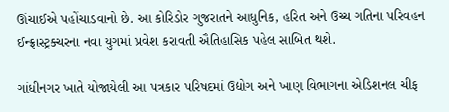ઊંચાઈએ પહોંચાડવાનો છે. આ કોરિડોર ગુજરાતને આધુનિક, હરિત અને ઉચ્ચ ગતિના પરિવહન ઈન્ફ્રાસ્ટ્રક્ચરના નવા યુગમાં પ્રવેશ કરાવતી ઐતિહાસિક પહેલ સાબિત થશે.

ગાંધીનગર ખાતે યોજાયેલી આ પત્રકાર પરિષદમાં ઉદ્યોગ અને ખાણ વિભાગના એડિશનલ ચીફ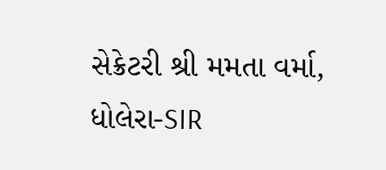સેક્રેટરી શ્રી મમતા વર્મા, ધોલેરા-SIR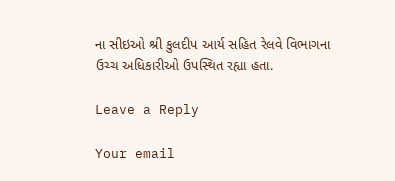ના સીઇઓ શ્રી કુલદીપ આર્ય સહિત રેલવે વિભાગના ઉચ્ચ અધિકારીઓ ઉપસ્થિત રહ્યા હતા.

Leave a Reply

Your email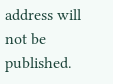address will not be published.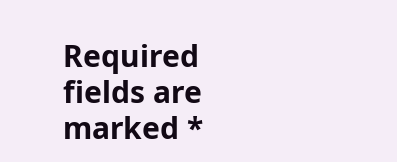Required fields are marked *